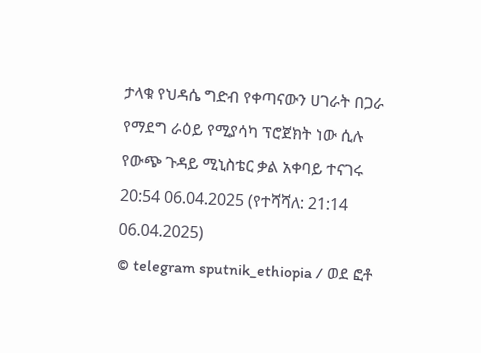ታላቁ የህዳሴ ግድብ የቀጣናውን ሀገራት በጋራ የማደግ ራዕይ የሚያሳካ ፕሮጀክት ነው ሲሉ የውጭ ጉዳይ ሚኒስቴር ቃል አቀባይ ተናገሩ
20:54 06.04.2025 (የተሻሻለ: 21:14 06.04.2025)
© telegram sputnik_ethiopia / ወደ ፎቶ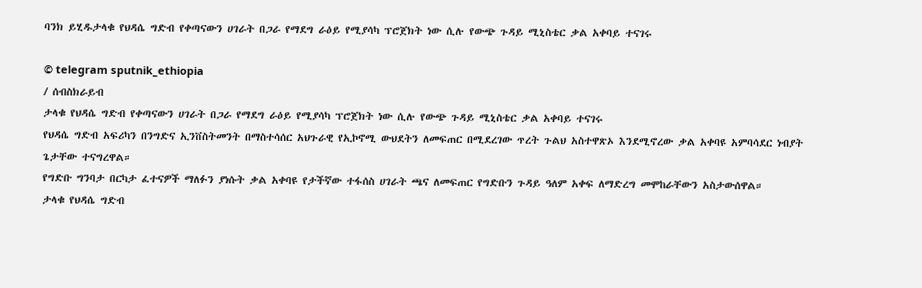ባንክ ይሂዱታላቁ የህዳሴ ግድብ የቀጣናውን ሀገራት በጋራ የማደግ ራዕይ የሚያሳካ ፕሮጀክት ነው ሲሉ የውጭ ጉዳይ ሚኒስቴር ቃል አቀባይ ተናገሩ

© telegram sputnik_ethiopia
/ ሰብስክራይብ
ታላቁ የህዳሴ ግድብ የቀጣናውን ሀገራት በጋራ የማደግ ራዕይ የሚያሳካ ፕሮጀክት ነው ሲሉ የውጭ ጉዳይ ሚኒስቴር ቃል አቀባይ ተናገሩ
የህዳሴ ግድብ አፍሪካን በንግድና ኢንቨስትመንት በማስተሳሰር አህጉራዊ የኢኮኖሚ ውህደትን ለመፍጠር በሚደረገው ጥረት ጉልህ አስተዋጽኦ እንደሚኖረው ቃል አቀባዩ አምባሳደር ነብያት ጌታቸው ተናግረዋል።
የግድቡ ግንባታ በርካታ ፈተናዎች ማለፉን ያነሱት ቃል አቀባዩ የታችኛው ተፋሰስ ሀገራት ጫና ለመፍጠር የግድቡን ጉዳይ ዓለም አቀፍ ለማድረግ መሞከራቸውን አስታውሰዋል።
ታላቁ የህዳሴ ግድብ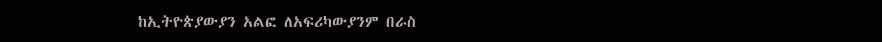ከኢትዮጵያውያን አልፎ ለአፍሪካውያንም በራስ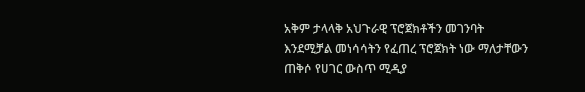አቅም ታላላቅ አህጉራዊ ፕሮጀክቶችን መገንባት እንደሚቻል መነሳሳትን የፈጠረ ፕሮጀክት ነው ማለታቸውን ጠቅሶ የሀገር ውስጥ ሚዲያ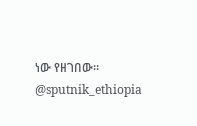ነው የዘገበው።
@sputnik_ethiopia